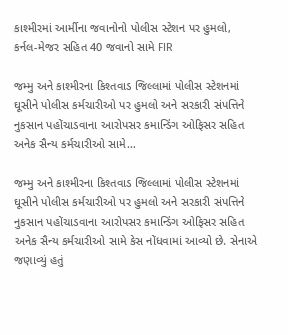કાશ્મીરમાં આર્મીના જવાનોનો પોલીસ સ્ટેશન પર હુમલો, કર્નલ-મેજર સહિત 40 જવાનો સામે FIR

જમ્મુ અને કાશ્મીરના કિશ્તવાડ જિલ્લામાં પોલીસ સ્ટેશનમાં ઘૂસીને પોલીસ કર્મચારીઓ પર હુમલો અને સરકારી સંપત્તિને નુકસાન પહોંચાડવાના આરોપસર કમાન્ડિંગ ઓફિસર સહિત અનેક સૈન્ય કર્મચારીઓ સામે…

જમ્મુ અને કાશ્મીરના કિશ્તવાડ જિલ્લામાં પોલીસ સ્ટેશનમાં ઘૂસીને પોલીસ કર્મચારીઓ પર હુમલો અને સરકારી સંપત્તિને નુકસાન પહોંચાડવાના આરોપસર કમાન્ડિંગ ઓફિસર સહિત અનેક સૈન્ય કર્મચારીઓ સામે કેસ નોંધવામાં આવ્યો છે. સેનાએ જણાવ્યું હતું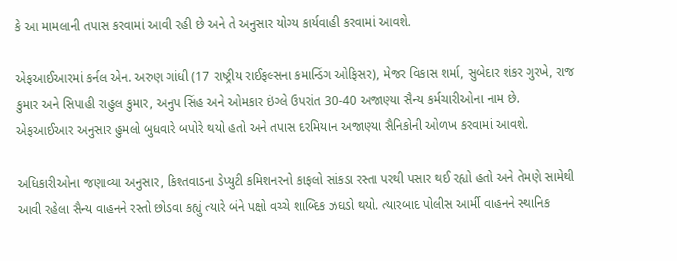કે આ મામલાની તપાસ કરવામાં આવી રહી છે અને તે અનુસાર યોગ્ય કાર્યવાહી કરવામાં આવશે.

એફઆઈઆરમાં કર્નલ એન. અરુણ ગાંધી (17 રાષ્ટ્રીય રાઈફલ્સના કમાન્ડિંગ ઓફિસર), મેજર વિકાસ શર્મા, સુબેદાર શંકર ગુરખે, રાજ કુમાર અને સિપાહી રાહુલ કુમાર, અનુપ સિંહ અને ઓમકાર ઇંગ્લે ઉપરાંત 30-40 અજાણ્યા સૈન્ય કર્મચારીઓના નામ છે. એફઆઈઆર અનુસાર હુમલો બુધવારે બપોરે થયો હતો અને તપાસ દરમિયાન અજાણ્યા સૈનિકોની ઓળખ કરવામાં આવશે.

અધિકારીઓના જણાવ્યા અનુસાર, કિશ્તવાડના ડેપ્યુટી કમિશનરનો કાફલો સાંકડા રસ્તા પરથી પસાર થઈ રહ્યો હતો અને તેમણે સામેથી આવી રહેલા સૈન્ય વાહનને રસ્તો છોડવા કહ્યું ત્યારે બંને પક્ષો વચ્ચે શાબ્દિક ઝઘડો થયો. ત્યારબાદ પોલીસ આર્મી વાહનને સ્થાનિક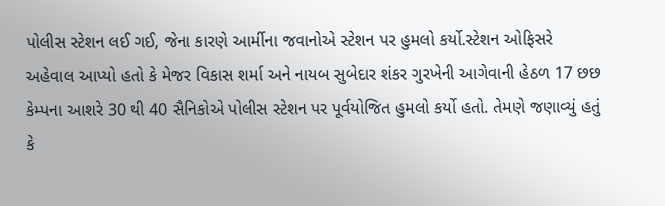પોલીસ સ્ટેશન લઈ ગઈ, જેના કારણે આર્મીના જવાનોએ સ્ટેશન પર હુમલો કર્યો.સ્ટેશન ઓફિસરે અહેવાલ આપ્યો હતો કે મેજર વિકાસ શર્મા અને નાયબ સુબેદાર શંકર ગુરખેની આગેવાની હેઠળ 17 છછ કેમ્પના આશરે 30 થી 40 સૈનિકોએ પોલીસ સ્ટેશન પર પૂર્વયોજિત હુમલો કર્યો હતો. તેમણે જણાવ્યું હતું કે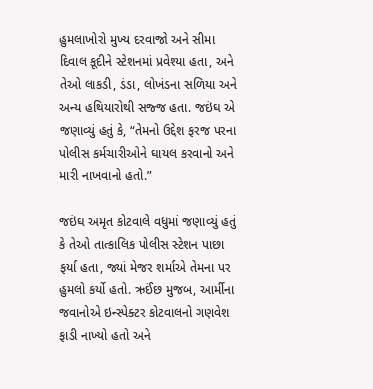હુમલાખોરો મુખ્ય દરવાજો અને સીમા દિવાલ કૂદીને સ્ટેશનમાં પ્રવેશ્યા હતા, અને તેઓ લાકડી, ડંડા, લોખંડના સળિયા અને અન્ય હથિયારોથી સજ્જ હતા. જઇંઘ એ જણાવ્યું હતું કે, “તેમનો ઉદ્દેશ ફરજ પરના પોલીસ કર્મચારીઓને ઘાયલ કરવાનો અને મારી નાખવાનો હતો.”

જઇંઘ અમૃત કોટવાલે વધુમાં જણાવ્યું હતું કે તેઓ તાત્કાલિક પોલીસ સ્ટેશન પાછા ફર્યા હતા, જ્યાં મેજર શર્માએ તેમના પર હુમલો કર્યો હતો. ઋઈંછ મુજબ, આર્મીના જવાનોએ ઇન્સ્પેક્ટર કોટવાલનો ગણવેશ ફાડી નાખ્યો હતો અને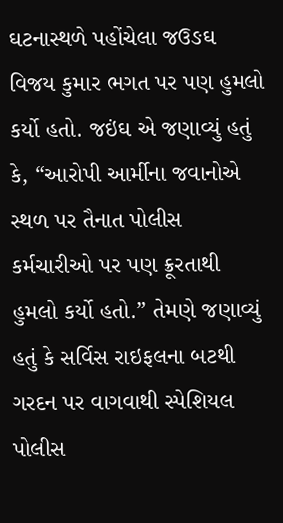ઘટનાસ્થળે પહોંચેલા જઉઙઘ વિજય કુમાર ભગત પર પણ હુમલો કર્યો હતો. જઇંઘ એ જણાવ્યું હતું કે, “આરોપી આર્મીના જવાનોએ સ્થળ પર તૈનાત પોલીસ કર્મચારીઓ પર પણ ક્રૂરતાથી હુમલો કર્યો હતો.” તેમણે જણાવ્યું હતું કે સર્વિસ રાઇફલના બટથી ગરદન પર વાગવાથી સ્પેશિયલ પોલીસ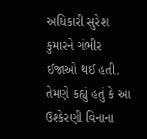અધિકારી સુરેશ કુમારને ગંભીર ઈજાઓ થઈ હતી. તેમણે કહ્યું હતું કે આ ઉશ્કેરણી વિનાના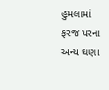હુમલામાં ફરજ પરના અન્ય ઘણા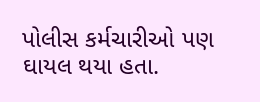પોલીસ કર્મચારીઓ પણ ઘાયલ થયા હતા.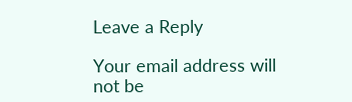Leave a Reply

Your email address will not be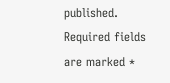published. Required fields are marked *